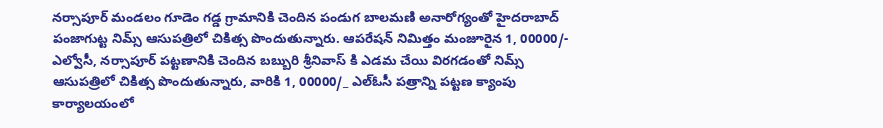నర్సాపూర్ మండలం గూడెం గడ్డ గ్రామానికి చెందిన పండుగ బాలమణి అనారోగ్యంతో హైదరాబాద్ పంజాగుట్ట నిమ్స్ ఆసుపత్రిలో చికిత్స పొందుతున్నారు. ఆపరేషన్ నిమిత్తం మంజూరైన 1, 00000/- ఎల్వోసీ, నర్సాపూర్ పట్టణానికి చెందిన బబ్బురి శ్రీనివాస్ కి ఎడమ చేయి విరగడంతో నిమ్స్ ఆసుపత్రిలో చికిత్స పొందుతున్నారు, వారికి 1, 00000/_ ఎల్ఓసీ పత్రాన్ని పట్టణ క్యాంపు కార్యాలయంలో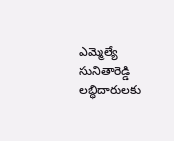ఎమ్మెల్యే సునితారెడ్డి లబ్ధిదారులకు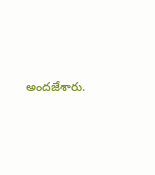అందజేశారు.